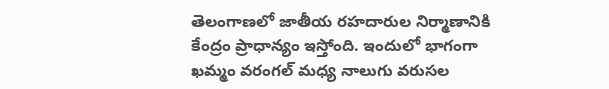తెలంగాణలో జాతీయ రహదారుల నిర్మాణానికి కేంద్రం ప్రాధాన్యం ఇస్తోంది. ఇందులో భాగంగా ఖమ్మం వరంగల్ మధ్య నాలుగు వరుసల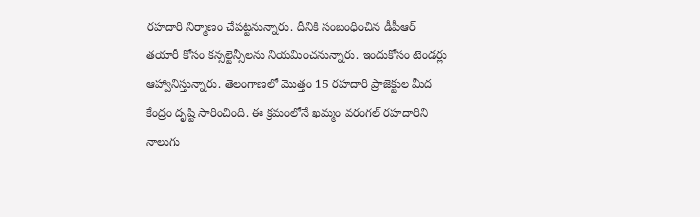రహదారి నిర్మాణం చేపట్టనున్నారు. దీనికి సంబంధించిన డీపీఆర్ తయారీ కోసం కన్సల్టెన్సీలను నియమించనున్నారు. ఇందుకోసం టెండర్లు ఆహ్వానిస్తున్నారు. తెలంగాణలో మొత్తం 15 రహదారి ప్రాజెక్టుల మీద కేంద్రం దృష్టి సారించింది. ఈ క్రమంలోనే ఖమ్మం వరంగల్ రహదారిని నాలుగు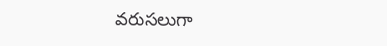వరుసలుగా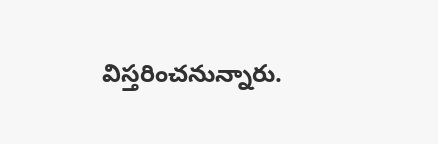విస్తరించనున్నారు.